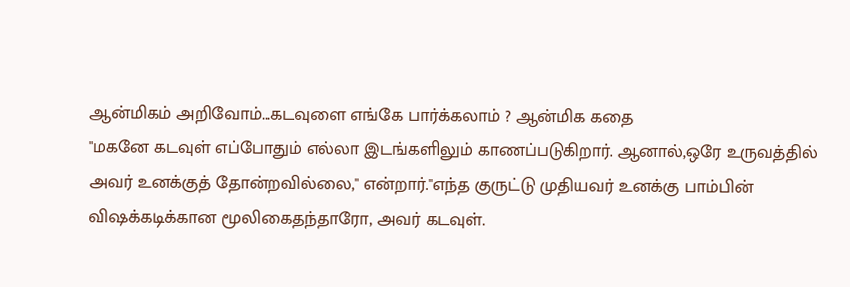ஆன்மிகம் அறிவோம்...கடவுளை எங்கே பார்க்கலாம் ? ஆன்மிக கதை
"மகனே கடவுள் எப்போதும் எல்லா இடங்களிலும் காணப்படுகிறார். ஆனால்,ஒரே உருவத்தில் அவர் உனக்குத் தோன்றவில்லை," என்றார்."எந்த குருட்டு முதியவர் உனக்கு பாம்பின் விஷக்கடிக்கான மூலிகைதந்தாரோ, அவர் கடவுள்.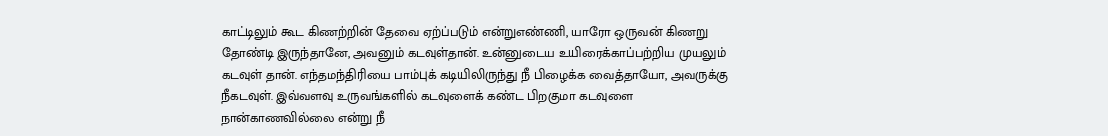காட்டிலும் கூட கிணற்றின் தேவை ஏற்ப்படும் என்றுஎண்ணி, யாரோ ஒருவன் கிணறு தோண்டி இருந்தானே, அவனும் கடவுள்தான். உன்னுடைய உயிரைக்காப்பற்றிய முயலும் கடவுள் தான். எந்தமந்திரியை பாம்புக் கடியிலிருந்து நீ பிழைக்க வைத்தாயோ, அவருக்கு நீகடவுள். இவ்வளவு உருவங்களில் கடவுளைக் கண்ட பிறகுமா கடவுளை நான்காணவில்லை என்று நீ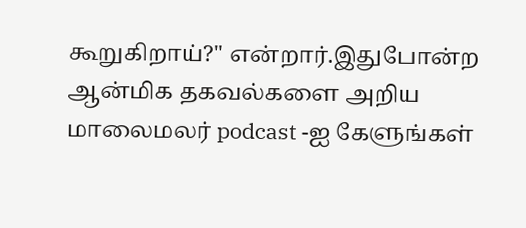கூறுகிறாய்?" என்றார்.இதுபோன்ற ஆன்மிக தகவல்களை அறிய மாலைமலர் podcast -ஐ கேளுங்கள்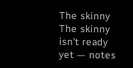The skinny
The skinny isn't ready yet — notes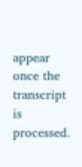appear once the transcript is processed.